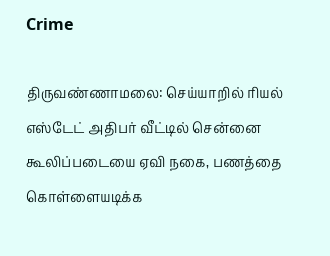Crime

திருவண்ணாமலை: செய்யாறில் ரியல் எஸ்டேட் அதிபர் வீட்டில் சென்னை கூலிப்படையை ஏவி நகை, பணத்தை கொள்ளையடிக்க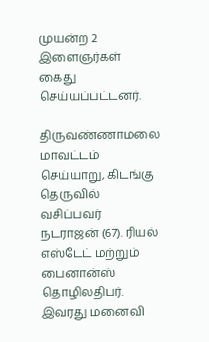முயன்ற 2 இளைஞர்கள் கைது செய்யப்பட்டனர்.

திருவண்ணாமலை மாவட்டம் செய்யாறு, கிடங்கு தெருவில் வசிப்பவர் நடராஜன் (67). ரியல் எஸ்டேட் மற்றும் பைனான்ஸ் தொழிலதிபர். இவரது மனைவி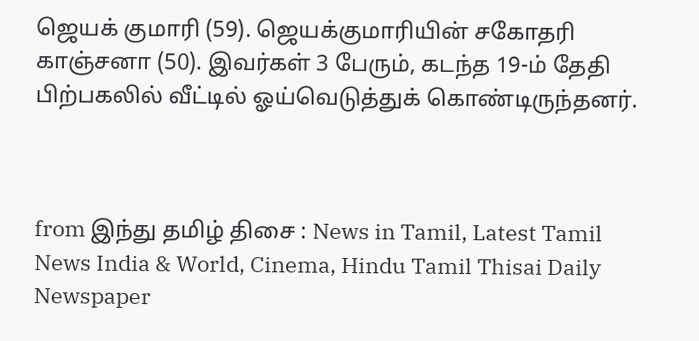ஜெயக் குமாரி (59). ஜெயக்குமாரியின் சகோதரி காஞ்சனா (50). இவர்கள் 3 பேரும், கடந்த 19-ம் தேதி பிற்பகலில் வீட்டில் ஓய்வெடுத்துக் கொண்டிருந்தனர்.



from இந்து தமிழ் திசை : News in Tamil, Latest Tamil News India & World, Cinema, Hindu Tamil Thisai Daily Newspaper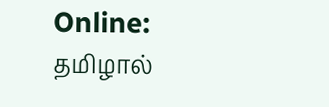Online: தமிழால்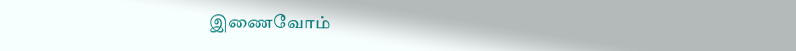இணைவோம்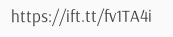https://ift.tt/fv1TA4i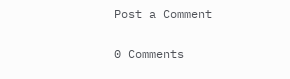Post a Comment

0 Comments